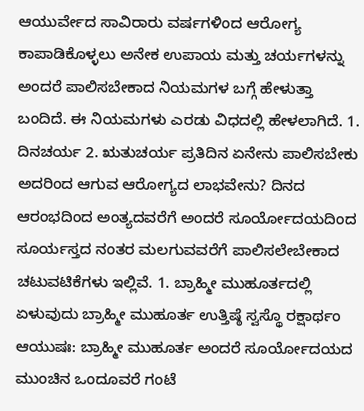ಆಯುರ್ವೇದ ಸಾವಿರಾರು ವರ್ಷಗಳಿಂದ ಆರೋಗ್ಯ ಕಾಪಾಡಿಕೊಳ್ಳಲು ಅನೇಕ ಉಪಾಯ ಮತ್ತು ಚರ್ಯಗಳನ್ನು ಅಂದರೆ ಪಾಲಿಸಬೇಕಾದ ನಿಯಮಗಳ ಬಗ್ಗೆ ಹೇಳುತ್ತಾ ಬಂದಿದೆ. ಈ ನಿಯಮಗಳು ಎರಡು ವಿಧದಲ್ಲಿ ಹೇಳಲಾಗಿದೆ. 1. ದಿನಚರ್ಯ 2. ಋತುಚರ್ಯ ಪ್ರತಿದಿನ ಏನೇನು ಪಾಲಿಸಬೇಕು ಅದರಿಂದ ಆಗುವ ಆರೋಗ್ಯದ ಲಾಭವೇನು? ದಿನದ ಆರಂಭದಿಂದ ಅಂತ್ಯದವರೆಗೆ ಅಂದರೆ ಸೂರ್ಯೋದಯದಿಂದ ಸೂರ್ಯಸ್ತದ ನಂತರ ಮಲಗುವವರೆಗೆ ಪಾಲಿಸಲೇಬೇಕಾದ ಚಟುವಟಿಕೆಗಳು ಇಲ್ಲಿವೆ. 1. ಬ್ರಾಹ್ಮೀ ಮುಹೂರ್ತದಲ್ಲಿ ಏಳುವುದು ಬ್ರಾಹ್ಮೀ ಮುಹೂರ್ತ ಉತ್ತಿಷ್ಠೆ ಸ್ವಸ್ಥೊ ರಕ್ಷಾರ್ಥಂ ಆಯುಷಃ: ಬ್ರಾಹ್ಮೀ ಮುಹೂರ್ತ ಅಂದರೆ ಸೂರ್ಯೋದಯದ ಮುಂಚಿನ ಒಂದೂವರೆ ಗಂಟೆ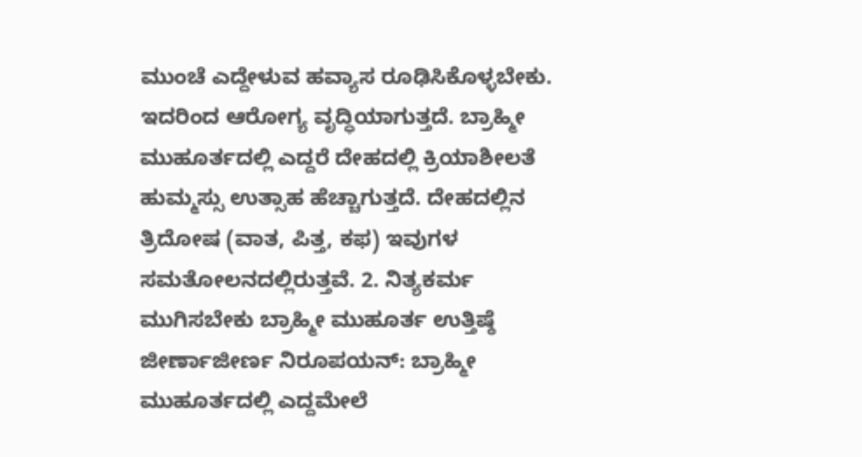ಮುಂಚೆ ಎದ್ದೇಳುವ ಹವ್ಯಾಸ ರೂಢಿಸಿಕೊಳ್ಳಬೇಕು. ಇದರಿಂದ ಆರೋಗ್ಯ ವೃದ್ಧಿಯಾಗುತ್ತದೆ. ಬ್ರಾಹ್ಮೀ ಮುಹೂರ್ತದಲ್ಲಿ ಎದ್ದರೆ ದೇಹದಲ್ಲಿ ಕ್ರಿಯಾಶೀಲತೆ ಹುಮ್ಮಸ್ಸು ಉತ್ಸಾಹ ಹೆಚ್ಚಾಗುತ್ತದೆ. ದೇಹದಲ್ಲಿನ ತ್ರಿದೋಷ (ವಾತ, ಪಿತ್ತ, ಕಫ) ಇವುಗಳ ಸಮತೋಲನದಲ್ಲಿರುತ್ತವೆ. 2. ನಿತ್ಯಕರ್ಮ ಮುಗಿಸಬೇಕು ಬ್ರಾಹ್ಮೀ ಮುಹೂರ್ತ ಉತ್ತಿಷ್ಠೆ ಜೀರ್ಣಾಜೀರ್ಣ ನಿರೂಪಯನ್: ಬ್ರಾಹ್ಮೀ ಮುಹೂರ್ತದಲ್ಲಿ ಎದ್ದಮೇಲೆ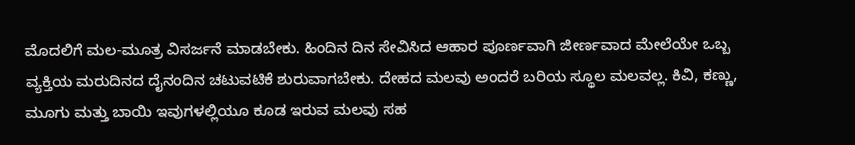ಮೊದಲಿಗೆ ಮಲ-ಮೂತ್ರ ವಿಸರ್ಜನೆ ಮಾಡಬೇಕು. ಹಿಂದಿನ ದಿನ ಸೇವಿಸಿದ ಆಹಾರ ಪೂರ್ಣವಾಗಿ ಜೀರ್ಣವಾದ ಮೇಲೆಯೇ ಒಬ್ಬ ವ್ಯಕ್ತಿಯ ಮರುದಿನದ ದೈನಂದಿನ ಚಟುವಟಿಕೆ ಶುರುವಾಗಬೇಕು. ದೇಹದ ಮಲವು ಅಂದರೆ ಬರಿಯ ಸ್ಥೂಲ ಮಲವಲ್ಲ. ಕಿವಿ, ಕಣ್ಣು, ಮೂಗು ಮತ್ತು ಬಾಯಿ ಇವುಗಳಲ್ಲಿಯೂ ಕೂಡ ಇರುವ ಮಲವು ಸಹ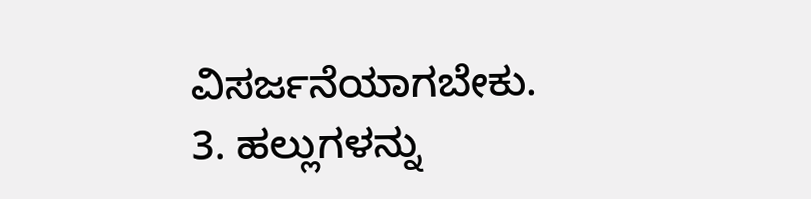ವಿಸರ್ಜನೆಯಾಗಬೇಕು. 3. ಹಲ್ಲುಗಳನ್ನು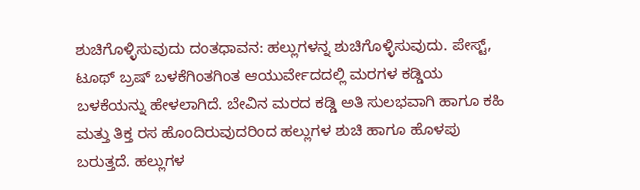ಶುಚಿಗೊಳ್ಳಿಸುವುದು ದಂತಧಾವನ: ಹಲ್ಲುಗಳನ್ನ ಶುಚಿಗೊಳ್ಳಿಸುವುದು. ಪೇಸ್ಟ್, ಟೂಥ್ ಬ್ರಷ್ ಬಳಕೆಗಿಂತಗಿಂತ ಆಯುರ್ವೇದದಲ್ಲಿ ಮರಗಳ ಕಡ್ಡಿಯ ಬಳಕೆಯನ್ನು ಹೇಳಲಾಗಿದೆ. ಬೇವಿನ ಮರದ ಕಡ್ಡಿ ಅತಿ ಸುಲಭವಾಗಿ ಹಾಗೂ ಕಹಿ ಮತ್ತು ತಿಕ್ತ ರಸ ಹೊಂದಿರುವುದರಿಂದ ಹಲ್ಲುಗಳ ಶುಚಿ ಹಾಗೂ ಹೊಳಪು ಬರುತ್ತದೆ. ಹಲ್ಲುಗಳ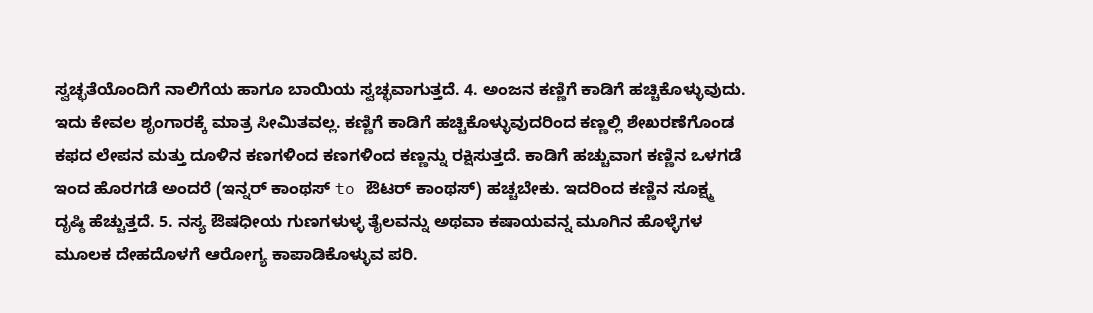ಸ್ವಚ್ಛತೆಯೊಂದಿಗೆ ನಾಲಿಗೆಯ ಹಾಗೂ ಬಾಯಿಯ ಸ್ವಚ್ಛವಾಗುತ್ತದೆ. 4. ಅಂಜನ ಕಣ್ಣಿಗೆ ಕಾಡಿಗೆ ಹಚ್ಚಿಕೊಳ್ಳುವುದು. ಇದು ಕೇವಲ ಶೃಂಗಾರಕ್ಕೆ ಮಾತ್ರ ಸೀಮಿತವಲ್ಲ. ಕಣ್ಣಿಗೆ ಕಾಡಿಗೆ ಹಚ್ಚಿಕೊಳ್ಳುವುದರಿಂದ ಕಣ್ಣಲ್ಲಿ ಶೇಖರಣೆಗೊಂಡ ಕಫದ ಲೇಪನ ಮತ್ತು ದೂಳಿನ ಕಣಗಳಿಂದ ಕಣಗಳಿಂದ ಕಣ್ಣನ್ನು ರಕ್ಷಿಸುತ್ತದೆ. ಕಾಡಿಗೆ ಹಚ್ಚುವಾಗ ಕಣ್ಣಿನ ಒಳಗಡೆ ಇಂದ ಹೊರಗಡೆ ಅಂದರೆ (ಇನ್ನರ್ ಕಾಂಥಸ್ to ಔಟರ್ ಕಾಂಥಸ್) ಹಚ್ಚಬೇಕು. ಇದರಿಂದ ಕಣ್ಣಿನ ಸೂಕ್ಷ್ಮ ದೃಷ್ಠಿ ಹೆಚ್ಚುತ್ತದೆ. 5. ನಸ್ಯ ಔಷಧೀಯ ಗುಣಗಳುಳ್ಳ ತೈಲವನ್ನು ಅಥವಾ ಕಷಾಯವನ್ನ ಮೂಗಿನ ಹೊಳ್ಳೆಗಳ ಮೂಲಕ ದೇಹದೊಳಗೆ ಆರೋಗ್ಯ ಕಾಪಾಡಿಕೊಳ್ಳುವ ಪರಿ.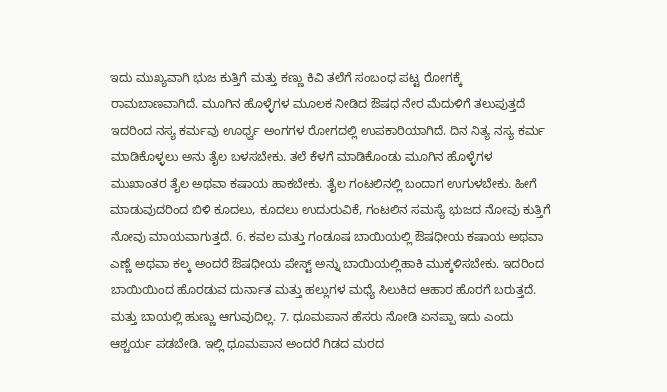ಇದು ಮುಖ್ಯವಾಗಿ ಭುಜ ಕುತ್ತಿಗೆ ಮತ್ತು ಕಣ್ಣು ಕಿವಿ ತಲೆಗೆ ಸಂಬಂಧ ಪಟ್ಟ ರೋಗಕ್ಕೆ ರಾಮಬಾಣವಾಗಿದೆ. ಮೂಗಿನ ಹೊಳ್ಳೆಗಳ ಮೂಲಕ ನೀಡಿದ ಔಷಧ ನೇರ ಮೆದುಳಿಗೆ ತಲುಪುತ್ತದೆ ಇದರಿಂದ ನಸ್ಯ ಕರ್ಮವು ಊರ್ಧ್ವ ಅಂಗಗಳ ರೋಗದಲ್ಲಿ ಉಪಕಾರಿಯಾಗಿದೆ. ದಿನ ನಿತ್ಯ ನಸ್ಯ ಕರ್ಮ ಮಾಡಿಕೊಳ್ಳಲು ಅನು ತೈಲ ಬಳಸಬೇಕು. ತಲೆ ಕೆಳಗೆ ಮಾಡಿಕೊಂಡು ಮೂಗಿನ ಹೊಳ್ಳೆಗಳ ಮುಖಾಂತರ ತೈಲ ಅಥವಾ ಕಷಾಯ ಹಾಕಬೇಕು. ತೈಲ ಗಂಟಲಿನಲ್ಲಿ ಬಂದಾಗ ಉಗುಳಬೇಕು. ಹೀಗೆ ಮಾಡುವುದರಿಂದ ಬಿಳಿ ಕೂದಲು, ಕೂದಲು ಉದುರುವಿಕೆ, ಗಂಟಲಿನ ಸಮಸ್ಯೆ ಭುಜದ ನೋವು ಕುತ್ತಿಗೆ ನೋವು ಮಾಯವಾಗುತ್ತದೆ. 6. ಕವಲ ಮತ್ತು ಗಂಡೂಷ ಬಾಯಿಯಲ್ಲಿ ಔಷಧೀಯ ಕಷಾಯ ಅಥವಾ ಎಣ್ಣೆ ಅಥವಾ ಕಲ್ಕ ಅಂದರೆ ಔಷಧೀಯ ಪೇಸ್ಟ್ ಅನ್ನು ಬಾಯಿಯಲ್ಲಿಹಾಕಿ ಮುಕ್ಕಳಿಸಬೇಕು. ಇದರಿಂದ ಬಾಯಿಯಿಂದ ಹೊರಡುವ ದುರ್ನಾತ ಮತ್ತು ಹಲ್ಲುಗಳ ಮಧ್ಯೆ ಸಿಲುಕಿದ ಆಹಾರ ಹೊರಗೆ ಬರುತ್ತದೆ. ಮತ್ತು ಬಾಯಲ್ಲಿ ಹುಣ್ಣು ಆಗುವುದಿಲ್ಲ. 7. ಧೂಮಪಾನ ಹೆಸರು ನೋಡಿ ಏನಪ್ಪಾ ಇದು ಎಂದು ಆಶ್ಚರ್ಯ ಪಡಬೇಡಿ. ಇಲ್ಲಿ ಧೂಮಪಾನ ಅಂದರೆ ಗಿಡದ ಮರದ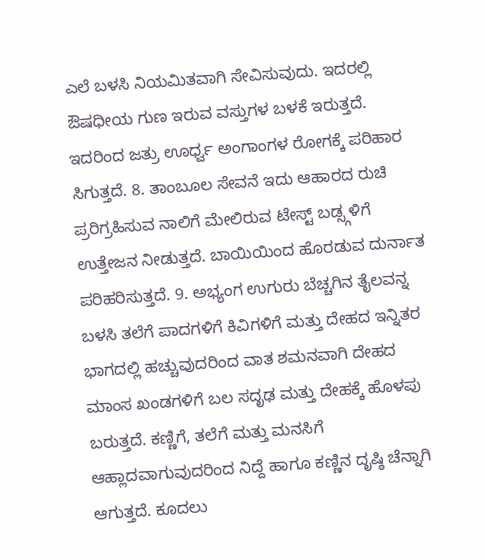ಎಲೆ ಬಳಸಿ ನಿಯಮಿತವಾಗಿ ಸೇವಿಸುವುದು. ಇದರಲ್ಲಿ ಔಷಧೀಯ ಗುಣ ಇರುವ ವಸ್ತುಗಳ ಬಳಕೆ ಇರುತ್ತದೆ. ಇದರಿಂದ ಜತ್ರು ಊರ್ಧ್ವ ಅಂಗಾಂಗಳ ರೋಗಕ್ಕೆ ಪರಿಹಾರ ಸಿಗುತ್ತದೆ. 8. ತಾಂಬೂಲ ಸೇವನೆ ಇದು ಆಹಾರದ ರುಚಿ ಪ್ರರಿಗ್ರಹಿಸುವ ನಾಲಿಗೆ ಮೇಲಿರುವ ಟೇಸ್ಟ್ ಬಡ್ಸ್ಗಳಿಗೆ ಉತ್ತೇಜನ ನೀಡುತ್ತದೆ. ಬಾಯಿಯಿಂದ ಹೊರಡುವ ದುರ್ನಾತ ಪರಿಹರಿಸುತ್ತದೆ. 9. ಅಭ್ಯಂಗ ಉಗುರು ಬೆಚ್ಚಗಿನ ತೈಲವನ್ನ ಬಳಸಿ ತಲೆಗೆ ಪಾದಗಳಿಗೆ ಕಿವಿಗಳಿಗೆ ಮತ್ತು ದೇಹದ ಇನ್ನಿತರ ಭಾಗದಲ್ಲಿ ಹಚ್ಚುವುದರಿಂದ ವಾತ ಶಮನವಾಗಿ ದೇಹದ ಮಾಂಸ ಖಂಡಗಳಿಗೆ ಬಲ ಸದೃಢ ಮತ್ತು ದೇಹಕ್ಕೆ ಹೊಳಪು ಬರುತ್ತದೆ. ಕಣ್ಣಿಗೆ, ತಲೆಗೆ ಮತ್ತು ಮನಸಿಗೆ ಆಹ್ಲಾದವಾಗುವುದರಿಂದ ನಿದ್ದೆ ಹಾಗೂ ಕಣ್ಣಿನ ದೃಷ್ಠಿ ಚೆನ್ನಾಗಿ ಆಗುತ್ತದೆ. ಕೂದಲು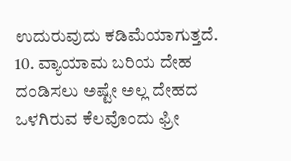ಉದುರುವುದು ಕಡಿಮೆಯಾಗುತ್ತದೆ. 10. ವ್ಯಾಯಾಮ ಬರಿಯ ದೇಹ ದಂಡಿಸಲು ಅಷ್ಟೇ ಅಲ್ಲ ದೇಹದ ಒಳಗಿರುವ ಕೆಲವೊಂದು ಫ್ರೀ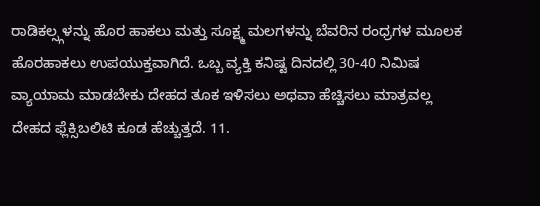ರಾಡಿಕಲ್ಸ್ಗಳನ್ನು ಹೊರ ಹಾಕಲು ಮತ್ತು ಸೂಕ್ಷ್ಮ ಮಲಗಳನ್ನು ಬೆವರಿನ ರಂಧ್ರಗಳ ಮೂಲಕ ಹೊರಹಾಕಲು ಉಪಯುಕ್ತವಾಗಿದೆ. ಒಬ್ಬ ವ್ಯಕ್ತಿ ಕನಿಷ್ಟ ದಿನದಲ್ಲಿ 30-40 ನಿಮಿಷ ವ್ಯಾಯಾಮ ಮಾಡಬೇಕು ದೇಹದ ತೂಕ ಇಳಿಸಲು ಅಥವಾ ಹೆಚ್ಚಿಸಲು ಮಾತ್ರವಲ್ಲ ದೇಹದ ಫ್ಲೆಕ್ಸಿಬಲಿಟಿ ಕೂಡ ಹೆಚ್ಚುತ್ತದೆ. 11.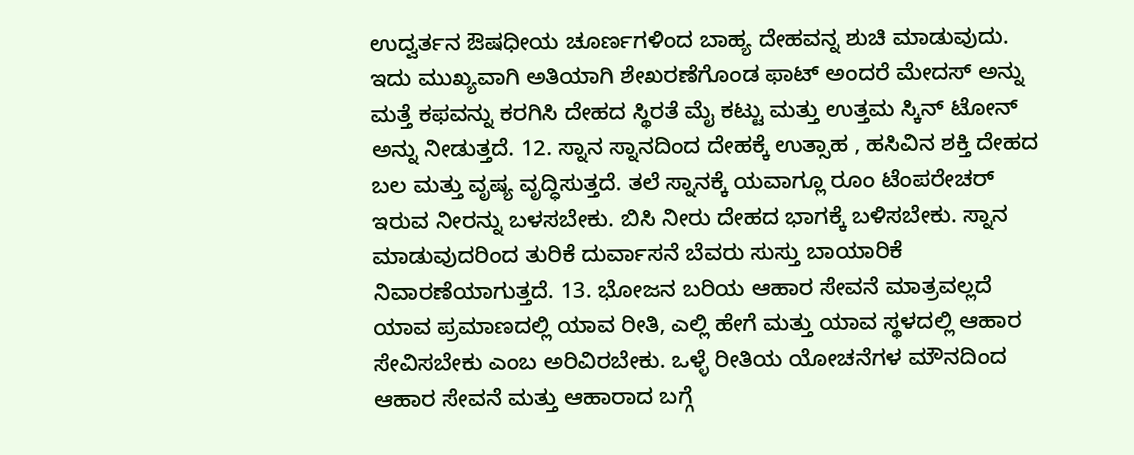ಉದ್ವರ್ತನ ಔಷಧೀಯ ಚೂರ್ಣಗಳಿಂದ ಬಾಹ್ಯ ದೇಹವನ್ನ ಶುಚಿ ಮಾಡುವುದು. ಇದು ಮುಖ್ಯವಾಗಿ ಅತಿಯಾಗಿ ಶೇಖರಣೆಗೊಂಡ ಫಾಟ್ ಅಂದರೆ ಮೇದಸ್ ಅನ್ನು ಮತ್ತೆ ಕಫವನ್ನು ಕರಗಿಸಿ ದೇಹದ ಸ್ಥಿರತೆ ಮೈ ಕಟ್ಟು ಮತ್ತು ಉತ್ತಮ ಸ್ಕಿನ್ ಟೋನ್ ಅನ್ನು ನೀಡುತ್ತದೆ. 12. ಸ್ನಾನ ಸ್ನಾನದಿಂದ ದೇಹಕ್ಕೆ ಉತ್ಸಾಹ , ಹಸಿವಿನ ಶಕ್ತಿ ದೇಹದ ಬಲ ಮತ್ತು ವೃಷ್ಯ ವೃದ್ಧಿಸುತ್ತದೆ. ತಲೆ ಸ್ನಾನಕ್ಕೆ ಯವಾಗ್ಲೂ ರೂಂ ಟೆಂಪರೇಚರ್ ಇರುವ ನೀರನ್ನು ಬಳಸಬೇಕು. ಬಿಸಿ ನೀರು ದೇಹದ ಭಾಗಕ್ಕೆ ಬಳಿಸಬೇಕು. ಸ್ನಾನ ಮಾಡುವುದರಿಂದ ತುರಿಕೆ ದುರ್ವಾಸನೆ ಬೆವರು ಸುಸ್ತು ಬಾಯಾರಿಕೆ ನಿವಾರಣೆಯಾಗುತ್ತದೆ. 13. ಭೋಜನ ಬರಿಯ ಆಹಾರ ಸೇವನೆ ಮಾತ್ರವಲ್ಲದೆ ಯಾವ ಪ್ರಮಾಣದಲ್ಲಿ ಯಾವ ರೀತಿ, ಎಲ್ಲಿ ಹೇಗೆ ಮತ್ತು ಯಾವ ಸ್ಥಳದಲ್ಲಿ ಆಹಾರ ಸೇವಿಸಬೇಕು ಎಂಬ ಅರಿವಿರಬೇಕು. ಒಳ್ಳೆ ರೀತಿಯ ಯೋಚನೆಗಳ ಮೌನದಿಂದ ಆಹಾರ ಸೇವನೆ ಮತ್ತು ಆಹಾರಾದ ಬಗ್ಗೆ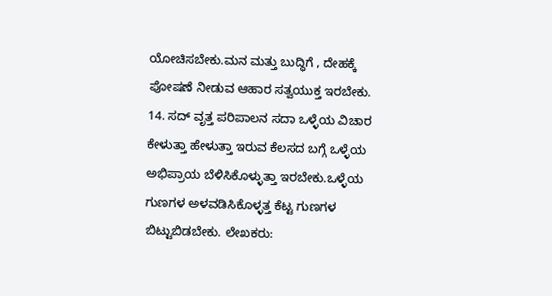ಯೋಚಿಸಬೇಕು.ಮನ ಮತ್ತು ಬುದ್ಧಿಗೆ , ದೇಹಕ್ಕೆ ಪೋಷಣೆ ನೀಡುವ ಆಹಾರ ಸತ್ವಯುಕ್ತ ಇರಬೇಕು. 14. ಸದ್ ವೃತ್ತ ಪರಿಪಾಲನ ಸದಾ ಒಳ್ಳೆಯ ವಿಚಾರ ಕೇಳುತ್ತಾ ಹೇಳುತ್ತಾ ಇರುವ ಕೆಲಸದ ಬಗ್ಗೆ ಒಳ್ಳೆಯ ಅಭಿಪ್ರಾಯ ಬೆಳಿಸಿಕೊಳ್ಳುತ್ತಾ ಇರಬೇಕು.ಒಳ್ಳೆಯ ಗುಣಗಳ ಅಳವಡಿಸಿಕೊಳ್ಳತ್ತ ಕೆಟ್ಟ ಗುಣಗಳ ಬಿಟ್ಟುಬಿಡಬೇಕು. ಲೇಖಕರು: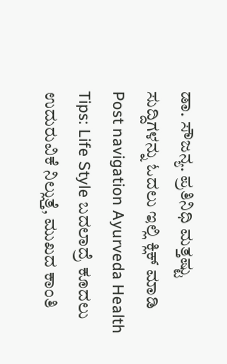ಡಾ. ಸೌಜನ್ಯ. ಪ್ರತಿನಿಧಿ ಮತ್ತಷ್ಟು ಸುದ್ದಿಗಳನ್ನು ಓದಲು ಇಲ್ಲಿ ಕ್ಲಿಕ್ ಮಾಡಿ Post navigation Ayurveda Health Tips: Life Style ಬದಲಾದ್ರೆ ಕೂದಲು ಉದುರುವಿಕೆ ನಿಲ್ಲುತ್ತೆ, ಮುಖದ ಕಾಂತಿ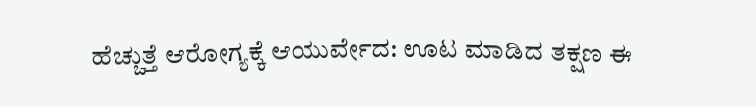ಹೆಚ್ಚುತ್ತೆ ಆರೋಗ್ಯಕ್ಕೆ ಆಯುರ್ವೇದ: ಊಟ ಮಾಡಿದ ತಕ್ಷಣ ಈ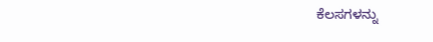ಕೆಲಸಗಳನ್ನು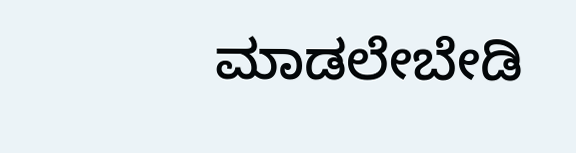ಮಾಡಲೇಬೇಡಿ